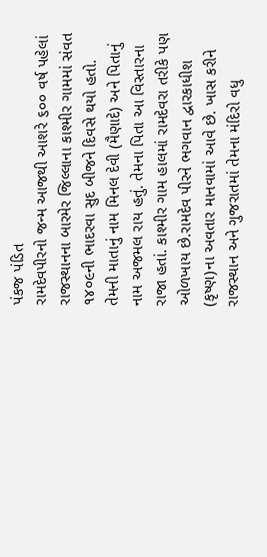પંકજ પંડિત
રામદેવપીરનો જન્મ આજથી આશરે ૬૦૦ વર્ષ પહેલાં રાજસ્થાનના બારમેર જિલ્લાના કાશ્મીર ગામમાં સંવત ૧૪૦૯ની ભાદરવા સુદ બીજને દિવસે થયો હતો. તેમની માતાનું નામ મિનલ દેવી (મૈણાદે) અને પિતાનું નામ અજમલ રાય હતું. તેમના પિતા આ વિસ્તારના રાજા હતાં. કાશ્મીર ગામ હાલમાં રામદેવરા તરીકે પણ ઓળખાય છે.રામદેવ પીરને ભગવાન દ્વારકાધીશ (કૃષ્ણ)ના અવતાર માનવામાં આવે છે. ખાસ કરીને રાજસ્થાન અને ગુજરાતમાં તેમના મંદિરો વધુ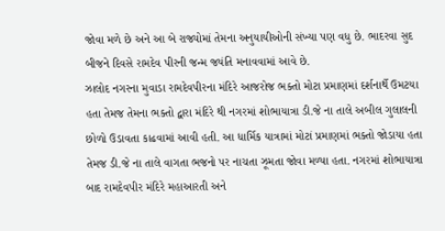જોવા મળે છે અને આ બે રાજ્યોમાં તેમના અનુયાયીઓની સંખ્યા પણ વધુ છે. ભાદરવા સુદ બીજને દિવસે રામદેવ પીરની જન્મ જયંતિ મનાવવામાં આવે છે.
ઝાલોદ નગરના મુવાડા રામદેવપીરના મંદિરે આજરોજ ભક્તો મોટા પ્રમાણમાં દર્શનાર્થે ઉમટયા હતા તેમજ તેમના ભક્તો દ્વારા મંદિરે થી નગરમાં શોભાયાત્રા ડી.જે ના તાલે અબીલ ગુલાલની છોળો ઉડાવતા કાઢવામાં આવી હતી. આ ધાર્મિક યાત્રામાં મોટાં પ્રમાણમાં ભક્તો જોડાયા હતા તેમજ ડી.જે ના તાલે વાગતા ભજનો પર નાચતા ઝૂમતા જોવા મળ્યા હતા. નગરમાં શોભાયાત્રા બાદ રામદેવપીર મંદિરે મહાઆરતી અને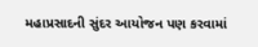મહાપ્રસાદની સુંદર આયોજન પણ કરવામાં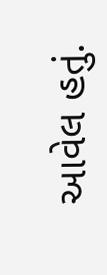આવેલ હતું.